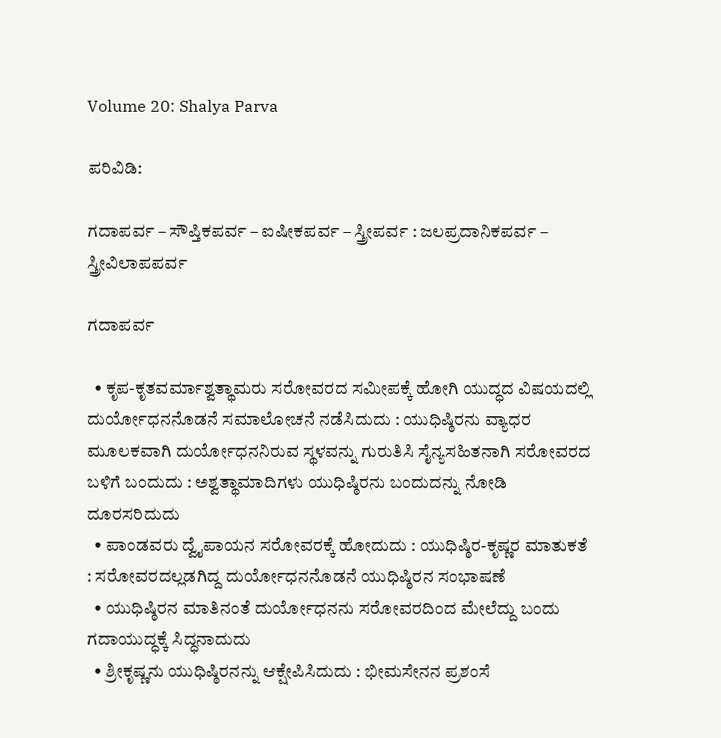Volume 20: Shalya Parva

ಪರಿವಿಡಿ:

ಗದಾಪರ್ವ – ಸೌಪ್ತಿಕಪರ್ವ – ಐಷೀಕಪರ್ವ – ಸ್ತ್ರೀಪರ್ವ : ಜಲಪ್ರದಾನಿಕಪರ್ವ – ಸ್ತ್ರೀವಿಲಾಪಪರ್ವ

ಗದಾಪರ್ವ

  • ಕೃಪ-ಕೃತವರ್ಮಾಶ್ವತ್ಥಾಮರು ಸರೋವರದ ಸಮೀಪಕ್ಕೆ ಹೋಗಿ ಯುದ್ಧದ ವಿಷಯದಲ್ಲಿ ದುರ್ಯೋಧನನೊಡನೆ ಸಮಾಲೋಚನೆ ನಡೆಸಿದುದು : ಯುಧಿಷ್ಠಿರನು ವ್ಯಾಧರ ಮೂಲಕವಾಗಿ ದುರ್ಯೋಧನನಿರುವ ಸ್ಥಳವನ್ನು ಗುರುತಿಸಿ ಸೈನ್ಯಸಹಿತನಾಗಿ ಸರೋವರದ ಬಳಿಗೆ ಬಂದುದು : ಅಶ್ವತ್ಥಾಮಾದಿಗಳು ಯುಧಿಷ್ಠಿರನು ಬಂದುದನ್ನು ನೋಡಿ ದೂರಸರಿದುದು
  • ಪಾಂಡವರು ದ್ವೈಪಾಯನ ಸರೋವರಕ್ಕೆ ಹೋದುದು : ಯುಧಿಷ್ಠಿರ-ಕೃಷ್ಣರ ಮಾತುಕತೆ : ಸರೋವರದಲ್ಲಡಗಿದ್ದ ದುರ್ಯೋಧನನೊಡನೆ ಯುಧಿಷ್ಠಿರನ ಸಂಭಾಷಣೆ
  • ಯುಧಿಷ್ಠಿರನ ಮಾತಿನಂತೆ ದುರ್ಯೋಧನನು ಸರೋವರದಿಂದ ಮೇಲೆದ್ದು ಬಂದು ಗದಾಯುದ್ಧಕ್ಕೆ ಸಿದ್ಧನಾದುದು
  • ಶ್ರೀಕೃಷ್ಣನು ಯುಧಿಷ್ಠಿರನನ್ನು ಆಕ್ಷೇಪಿಸಿದುದು : ಭೀಮಸೇನನ ಪ್ರಶಂಸೆ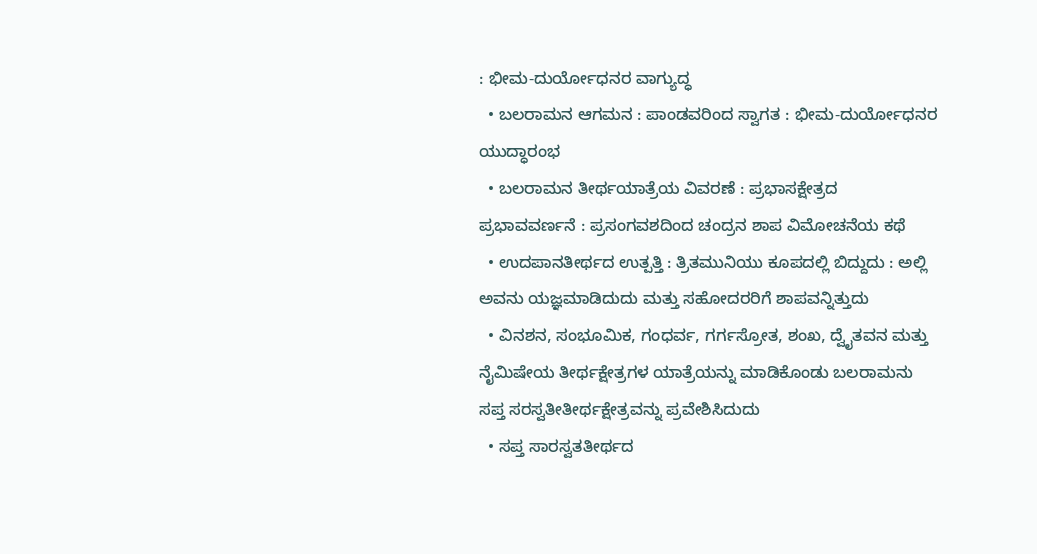: ಭೀಮ-ದುರ್ಯೋಧನರ ವಾಗ್ಯುದ್ಧ
  • ಬಲರಾಮನ ಆಗಮನ : ಪಾಂಡವರಿಂದ ಸ್ವಾಗತ : ಭೀಮ-ದುರ್ಯೋಧನರ ಯುದ್ಧಾರಂಭ
  • ಬಲರಾಮನ ತೀರ್ಥಯಾತ್ರೆಯ ವಿವರಣೆ : ಪ್ರಭಾಸಕ್ಷೇತ್ರದ ಪ್ರಭಾವವರ್ಣನೆ : ಪ್ರಸಂಗವಶದಿಂದ ಚಂದ್ರನ ಶಾಪ ವಿಮೋಚನೆಯ ಕಥೆ
  • ಉದಪಾನತೀರ್ಥದ ಉತ್ಪತ್ತಿ : ತ್ರಿತಮುನಿಯು ಕೂಪದಲ್ಲಿ ಬಿದ್ದುದು : ಅಲ್ಲಿ ಅವನು ಯಜ್ಞಮಾಡಿದುದು ಮತ್ತು ಸಹೋದರರಿಗೆ ಶಾಪವನ್ನಿತ್ತುದು
  • ವಿನಶನ, ಸಂಭೂಮಿಕ, ಗಂಧರ್ವ, ಗರ್ಗಸ್ರೋತ, ಶಂಖ, ದ್ವೈತವನ ಮತ್ತು ನೈಮಿಷೇಯ ತೀರ್ಥಕ್ಷೇತ್ರಗಳ ಯಾತ್ರೆಯನ್ನು ಮಾಡಿಕೊಂಡು ಬಲರಾಮನು ಸಪ್ತ ಸರಸ್ವತೀತೀರ್ಥಕ್ಷೇತ್ರವನ್ನು ಪ್ರವೇಶಿಸಿದುದು
  • ಸಪ್ತ ಸಾರಸ್ವತತೀರ್ಥದ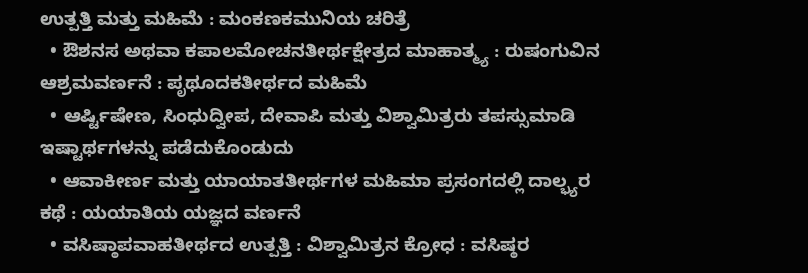ಉತ್ಪತ್ತಿ ಮತ್ತು ಮಹಿಮೆ : ಮಂಕಣಕಮುನಿಯ ಚರಿತ್ರೆ
  • ಔಶನಸ ಅಥವಾ ಕಪಾಲಮೋಚನತೀರ್ಥಕ್ಷೇತ್ರದ ಮಾಹಾತ್ಮ್ಯ : ರುಷಂಗುವಿನ ಆಶ್ರಮವರ್ಣನೆ : ಪೃಥೂದಕತೀರ್ಥದ ಮಹಿಮೆ
  • ಆರ್ಷ್ಟಿಷೇಣ, ಸಿಂಧುದ್ವೀಪ, ದೇವಾಪಿ ಮತ್ತು ವಿಶ್ವಾಮಿತ್ರರು ತಪಸ್ಸುಮಾಡಿ ಇಷ್ಟಾರ್ಥಗಳನ್ನು ಪಡೆದುಕೊಂಡುದು
  • ಆವಾಕೀರ್ಣ ಮತ್ತು ಯಾಯಾತತೀರ್ಥಗಳ ಮಹಿಮಾ ಪ್ರಸಂಗದಲ್ಲಿ ದಾಲ್ಭ್ಯರ ಕಥೆ : ಯಯಾತಿಯ ಯಜ್ಞದ ವರ್ಣನೆ
  • ವಸಿಷ್ಠಾಪವಾಹತೀರ್ಥದ ಉತ್ಪತ್ತಿ : ವಿಶ್ವಾಮಿತ್ರನ ಕ್ರೋಧ : ವಸಿಷ್ಠರ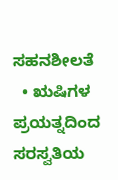ಸಹನಶೀಲತೆ
  • ಋಷಿಗಳ ಪ್ರಯತ್ನದಿಂದ ಸರಸ್ವತಿಯ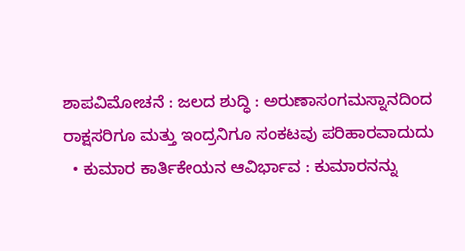ಶಾಪವಿಮೋಚನೆ : ಜಲದ ಶುದ್ಧಿ : ಅರುಣಾಸಂಗಮಸ್ನಾನದಿಂದ ರಾಕ್ಷಸರಿಗೂ ಮತ್ತು ಇಂದ್ರನಿಗೂ ಸಂಕಟವು ಪರಿಹಾರವಾದುದು
  • ಕುಮಾರ ಕಾರ್ತಿಕೇಯನ ಆವಿರ್ಭಾವ : ಕುಮಾರನನ್ನು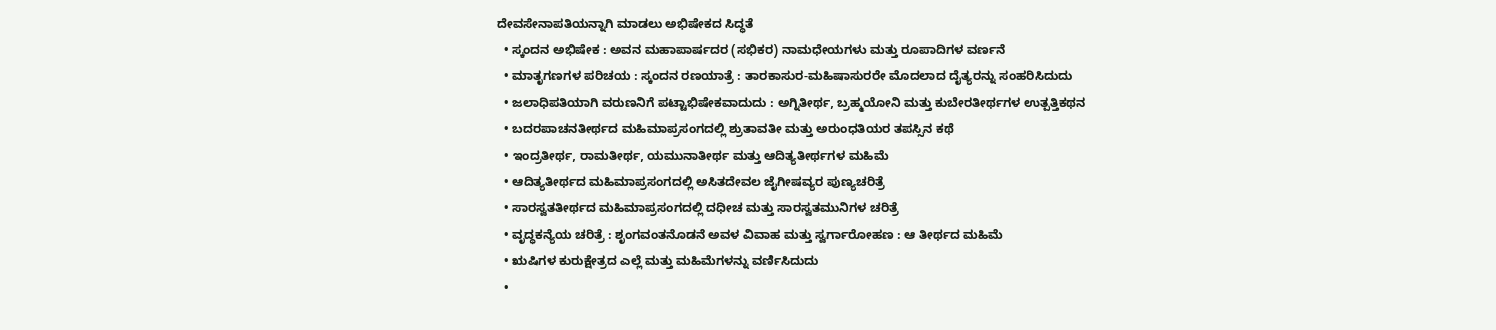ದೇವಸೇನಾಪತಿಯನ್ನಾಗಿ ಮಾಡಲು ಅಭಿಷೇಕದ ಸಿದ್ಧತೆ
  • ಸ್ಕಂದನ ಅಭಿಷೇಕ : ಅವನ ಮಹಾಪಾರ್ಷದರ (ಸಭಿಕರ) ನಾಮಧೇಯಗಳು ಮತ್ತು ರೂಪಾದಿಗಳ ವರ್ಣನೆ
  • ಮಾತೃಗಣಗಳ ಪರಿಚಯ : ಸ್ಕಂದನ ರಣಯಾತ್ರೆ : ತಾರಕಾಸುರ-ಮಹಿಷಾಸುರರೇ ಮೊದಲಾದ ದೈತ್ಯರನ್ನು ಸಂಹರಿಸಿದುದು
  • ಜಲಾಧಿಪತಿಯಾಗಿ ವರುಣನಿಗೆ ಪಟ್ಟಾಭಿಷೇಕವಾದುದು : ಅಗ್ನಿತೀರ್ಥ, ಬ್ರಹ್ಮಯೋನಿ ಮತ್ತು ಕುಬೇರತೀರ್ಥಗಳ ಉತ್ಪತ್ತಿಕಥನ
  • ಬದರಪಾಚನತೀರ್ಥದ ಮಹಿಮಾಪ್ರಸಂಗದಲ್ಲಿ ಶ್ರುತಾವತೀ ಮತ್ತು ಅರುಂಧತಿಯರ ತಪಸ್ಸಿನ ಕಥೆ
  • ಇಂದ್ರತೀರ್ಥ, ರಾಮತೀರ್ಥ, ಯಮುನಾತೀರ್ಥ ಮತ್ತು ಆದಿತ್ಯತೀರ್ಥಗಳ ಮಹಿಮೆ
  • ಆದಿತ್ಯತೀರ್ಥದ ಮಹಿಮಾಪ್ರಸಂಗದಲ್ಲಿ ಅಸಿತದೇವಲ ಜೈಗೀಷವ್ಯರ ಪುಣ್ಯಚರಿತ್ರೆ
  • ಸಾರಸ್ವತತೀರ್ಥದ ಮಹಿಮಾಪ್ರಸಂಗದಲ್ಲಿ ದಧೀಚ ಮತ್ತು ಸಾರಸ್ವತಮುನಿಗಳ ಚರಿತ್ರೆ
  • ವೃದ್ಧಕನ್ಯೆಯ ಚರಿತ್ರೆ : ಶೃಂಗವಂತನೊಡನೆ ಅವಳ ವಿವಾಹ ಮತ್ತು ಸ್ವರ್ಗಾರೋಹಣ : ಆ ತೀರ್ಥದ ಮಹಿಮೆ
  • ಋಷಿಗಳ ಕುರುಕ್ಷೇತ್ರದ ಎಲ್ಲೆ ಮತ್ತು ಮಹಿಮೆಗಳನ್ನು ವರ್ಣಿಸಿದುದು
  •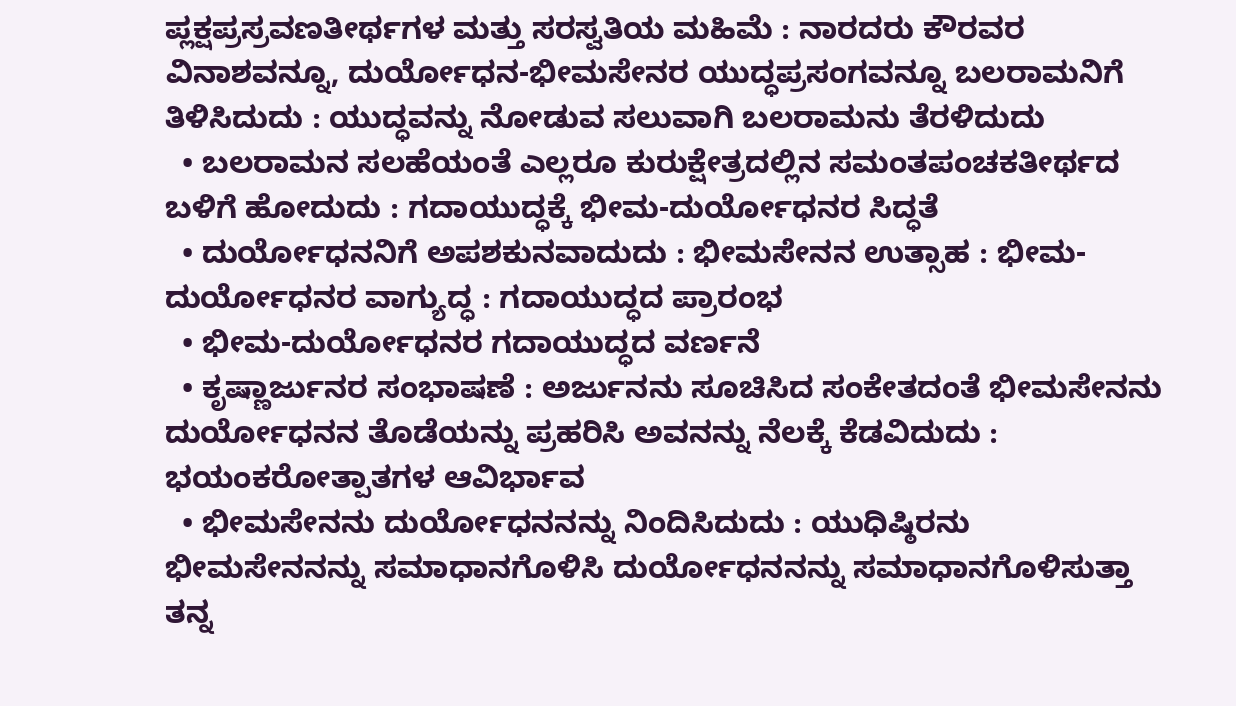ಪ್ಲಕ್ಷಪ್ರಸ್ರವಣತೀರ್ಥಗಳ ಮತ್ತು ಸರಸ್ವತಿಯ ಮಹಿಮೆ : ನಾರದರು ಕೌರವರ ವಿನಾಶವನ್ನೂ, ದುರ್ಯೋಧನ-ಭೀಮಸೇನರ ಯುದ್ಧಪ್ರಸಂಗವನ್ನೂ ಬಲರಾಮನಿಗೆ ತಿಳಿಸಿದುದು : ಯುದ್ಧವನ್ನು ನೋಡುವ ಸಲುವಾಗಿ ಬಲರಾಮನು ತೆರಳಿದುದು
  • ಬಲರಾಮನ ಸಲಹೆಯಂತೆ ಎಲ್ಲರೂ ಕುರುಕ್ಷೇತ್ರದಲ್ಲಿನ ಸಮಂತಪಂಚಕತೀರ್ಥದ ಬಳಿಗೆ ಹೋದುದು : ಗದಾಯುದ್ಧಕ್ಕೆ ಭೀಮ-ದುರ್ಯೋಧನರ ಸಿದ್ಧತೆ
  • ದುರ್ಯೋಧನನಿಗೆ ಅಪಶಕುನವಾದುದು : ಭೀಮಸೇನನ ಉತ್ಸಾಹ : ಭೀಮ-ದುರ್ಯೋಧನರ ವಾಗ್ಯುದ್ಧ : ಗದಾಯುದ್ಧದ ಪ್ರಾರಂಭ
  • ಭೀಮ-ದುರ್ಯೋಧನರ ಗದಾಯುದ್ಧದ ವರ್ಣನೆ
  • ಕೃಷ್ಣಾರ್ಜುನರ ಸಂಭಾಷಣೆ : ಅರ್ಜುನನು ಸೂಚಿಸಿದ ಸಂಕೇತದಂತೆ ಭೀಮಸೇನನು ದುರ್ಯೋಧನನ ತೊಡೆಯನ್ನು ಪ್ರಹರಿಸಿ ಅವನನ್ನು ನೆಲಕ್ಕೆ ಕೆಡವಿದುದು : ಭಯಂಕರೋತ್ಪಾತಗಳ ಆವಿರ್ಭಾವ
  • ಭೀಮಸೇನನು ದುರ್ಯೋಧನನನ್ನು ನಿಂದಿಸಿದುದು : ಯುಧಿಷ್ಠಿರನು ಭೀಮಸೇನನನ್ನು ಸಮಾಧಾನಗೊಳಿಸಿ ದುರ್ಯೋಧನನನ್ನು ಸಮಾಧಾನಗೊಳಿಸುತ್ತಾ ತನ್ನ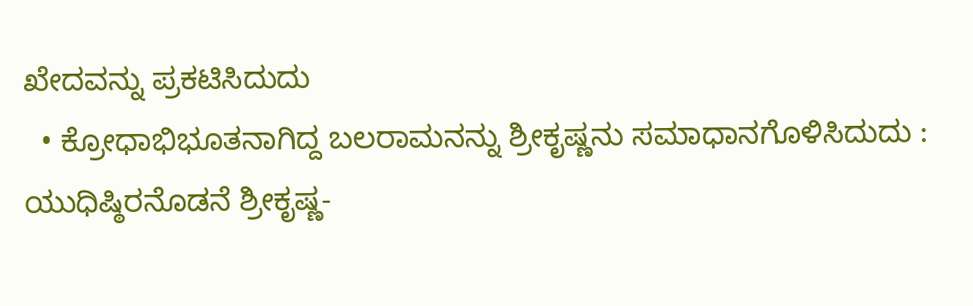ಖೇದವನ್ನು ಪ್ರಕಟಿಸಿದುದು
  • ಕ್ರೋಧಾಭಿಭೂತನಾಗಿದ್ದ ಬಲರಾಮನನ್ನು ಶ್ರೀಕೃಷ್ಣನು ಸಮಾಧಾನಗೊಳಿಸಿದುದು : ಯುಧಿಷ್ಠಿರನೊಡನೆ ಶ್ರೀಕೃಷ್ಣ-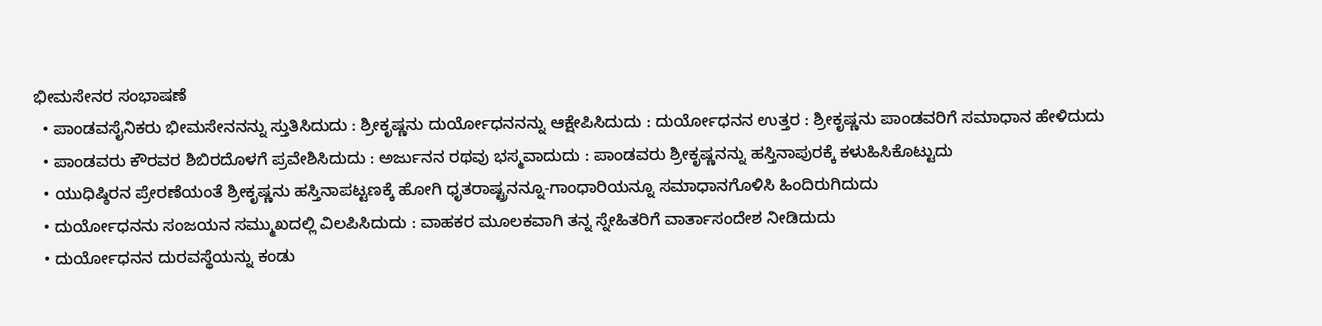ಭೀಮಸೇನರ ಸಂಭಾಷಣೆ
  • ಪಾಂಡವಸೈನಿಕರು ಭೀಮಸೇನನನ್ನು ಸ್ತುತಿಸಿದುದು : ಶ್ರೀಕೃಷ್ಣನು ದುರ್ಯೋಧನನನ್ನು ಆಕ್ಷೇಪಿಸಿದುದು : ದುರ್ಯೋಧನನ ಉತ್ತರ : ಶ್ರೀಕೃಷ್ಣನು ಪಾಂಡವರಿಗೆ ಸಮಾಧಾನ ಹೇಳಿದುದು
  • ಪಾಂಡವರು ಕೌರವರ ಶಿಬಿರದೊಳಗೆ ಪ್ರವೇಶಿಸಿದುದು : ಅರ್ಜುನನ ರಥವು ಭಸ್ಮವಾದುದು : ಪಾಂಡವರು ಶ್ರೀಕೃಷ್ಣನನ್ನು ಹಸ್ತಿನಾಪುರಕ್ಕೆ ಕಳುಹಿಸಿಕೊಟ್ಟುದು
  • ಯುಧಿಷ್ಠಿರನ ಪ್ರೇರಣೆಯಂತೆ ಶ್ರೀಕೃಷ್ಣನು ಹಸ್ತಿನಾಪಟ್ಟಣಕ್ಕೆ ಹೋಗಿ ಧೃತರಾಷ್ಟ್ರನನ್ನೂ-ಗಾಂಧಾರಿಯನ್ನೂ ಸಮಾಧಾನಗೊಳಿಸಿ ಹಿಂದಿರುಗಿದುದು
  • ದುರ್ಯೋಧನನು ಸಂಜಯನ ಸಮ್ಮುಖದಲ್ಲಿ ವಿಲಪಿಸಿದುದು : ವಾಹಕರ ಮೂಲಕವಾಗಿ ತನ್ನ ಸ್ನೇಹಿತರಿಗೆ ವಾರ್ತಾಸಂದೇಶ ನೀಡಿದುದು
  • ದುರ್ಯೋಧನನ ದುರವಸ್ಥೆಯನ್ನು ಕಂಡು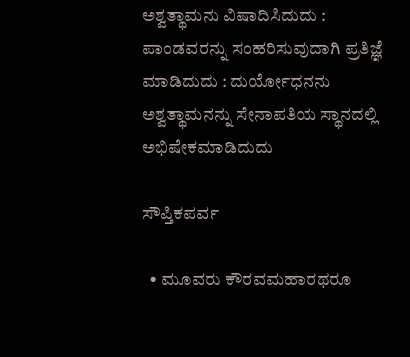ಅಶ್ವತ್ಥಾಮನು ವಿಷಾದಿಸಿದುದು : ಪಾಂಡವರನ್ನು ಸಂಹರಿಸುವುದಾಗಿ ಪ್ರತಿಜ್ಞೆ ಮಾಡಿದುದು : ದುರ್ಯೋಧನನು ಅಶ್ವತ್ಥಾಮನನ್ನು ಸೇನಾಪತಿಯ ಸ್ಥಾನದಲ್ಲಿ ಅಭಿಷೇಕಮಾಡಿದುದು

ಸೌಪ್ತಿಕಪರ್ವ

  • ಮೂವರು ಕೌರವಮಹಾರಥರೂ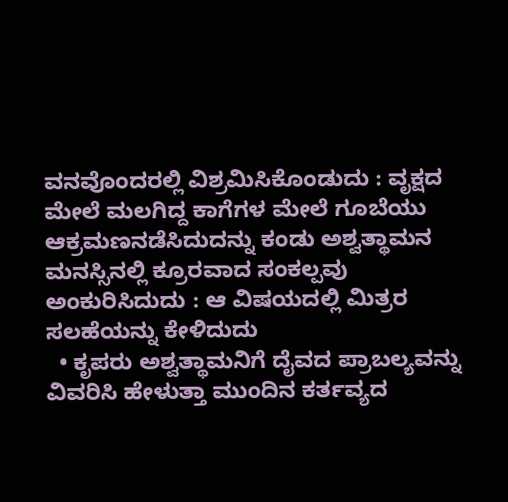ವನವೊಂದರಲ್ಲಿ ವಿಶ್ರಮಿಸಿಕೊಂಡುದು : ವೃಕ್ಷದ ಮೇಲೆ ಮಲಗಿದ್ದ ಕಾಗೆಗಳ ಮೇಲೆ ಗೂಬೆಯು ಆಕ್ರಮಣನಡೆಸಿದುದನ್ನು ಕಂಡು ಅಶ್ವತ್ಥಾಮನ ಮನಸ್ಸಿನಲ್ಲಿ ಕ್ರೂರವಾದ ಸಂಕಲ್ಪವು ಅಂಕುರಿಸಿದುದು : ಆ ವಿಷಯದಲ್ಲಿ ಮಿತ್ರರ ಸಲಹೆಯನ್ನು ಕೇಳಿದುದು
  • ಕೃಪರು ಅಶ್ವತ್ಥಾಮನಿಗೆ ದೈವದ ಪ್ರಾಬಲ್ಯವನ್ನು ವಿವರಿಸಿ ಹೇಳುತ್ತಾ ಮುಂದಿನ ಕರ್ತವ್ಯದ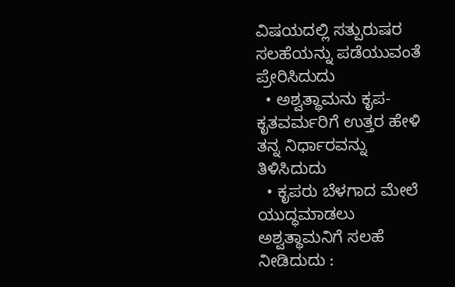ವಿಷಯದಲ್ಲಿ ಸತ್ಪುರುಷರ ಸಲಹೆಯನ್ನು ಪಡೆಯುವಂತೆ ಪ್ರೇರಿಸಿದುದು
  • ಅಶ್ವತ್ಥಾಮನು ಕೃಪ-ಕೃತವರ್ಮರಿಗೆ ಉತ್ತರ ಹೇಳಿ ತನ್ನ ನಿರ್ಧಾರವನ್ನು ತಿಳಿಸಿದುದು
  • ಕೃಪರು ಬೆಳಗಾದ ಮೇಲೆ ಯುದ್ಧಮಾಡಲು ಅಶ್ವತ್ಥಾಮನಿಗೆ ಸಲಹೆ ನೀಡಿದುದು :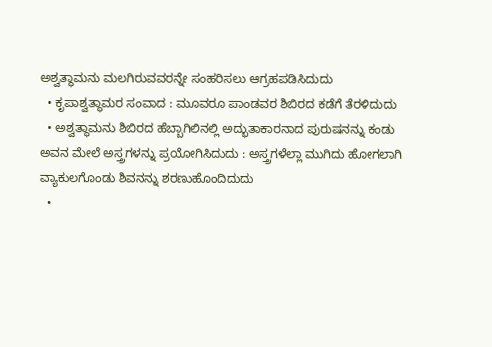ಅಶ್ವತ್ಥಾಮನು ಮಲಗಿರುವವರನ್ನೇ ಸಂಹರಿಸಲು ಆಗ್ರಹಪಡಿಸಿದುದು
  • ಕೃಪಾಶ್ವತ್ಥಾಮರ ಸಂವಾದ : ಮೂವರೂ ಪಾಂಡವರ ಶಿಬಿರದ ಕಡೆಗೆ ತೆರಳಿದುದು
  • ಅಶ್ವತ್ಥಾಮನು ಶಿಬಿರದ ಹೆಬ್ಬಾಗಿಲಿನಲ್ಲಿ ಅದ್ಭುತಾಕಾರನಾದ ಪುರುಷನನ್ನು ಕಂಡು ಅವನ ಮೇಲೆ ಅಸ್ತ್ರಗಳನ್ನು ಪ್ರಯೋಗಿಸಿದುದು : ಅಸ್ತ್ರಗಳೆಲ್ಲಾ ಮುಗಿದು ಹೋಗಲಾಗಿ ವ್ಯಾಕುಲಗೊಂಡು ಶಿವನನ್ನು ಶರಣುಹೊಂದಿದುದು
  •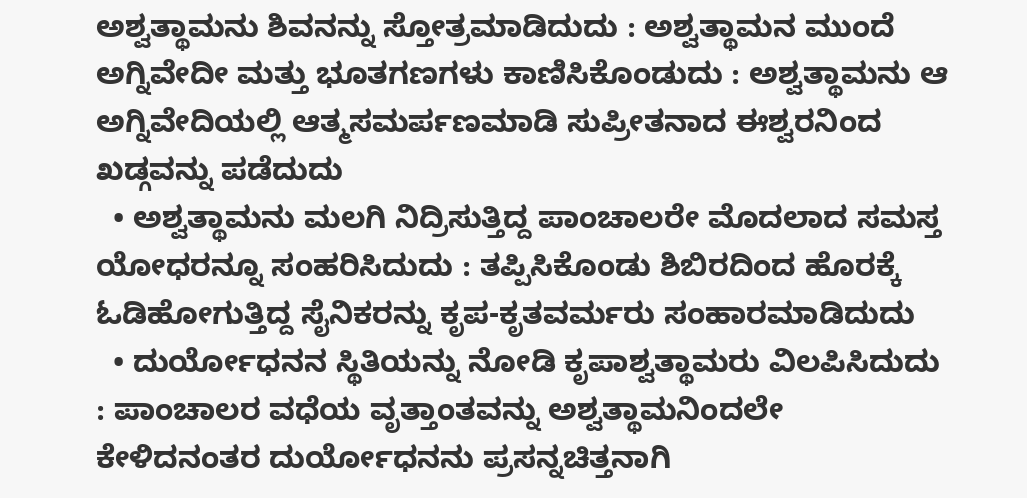ಅಶ್ವತ್ಥಾಮನು ಶಿವನನ್ನು ಸ್ತೋತ್ರಮಾಡಿದುದು : ಅಶ್ವತ್ಥಾಮನ ಮುಂದೆ ಅಗ್ನಿವೇದೀ ಮತ್ತು ಭೂತಗಣಗಳು ಕಾಣಿಸಿಕೊಂಡುದು : ಅಶ್ವತ್ಥಾಮನು ಆ ಅಗ್ನಿವೇದಿಯಲ್ಲಿ ಆತ್ಮಸಮರ್ಪಣಮಾಡಿ ಸುಪ್ರೀತನಾದ ಈಶ್ವರನಿಂದ ಖಡ್ಗವನ್ನು ಪಡೆದುದು
  • ಅಶ್ವತ್ಥಾಮನು ಮಲಗಿ ನಿದ್ರಿಸುತ್ತಿದ್ದ ಪಾಂಚಾಲರೇ ಮೊದಲಾದ ಸಮಸ್ತ ಯೋಧರನ್ನೂ ಸಂಹರಿಸಿದುದು : ತಪ್ಪಿಸಿಕೊಂಡು ಶಿಬಿರದಿಂದ ಹೊರಕ್ಕೆ ಓಡಿಹೋಗುತ್ತಿದ್ದ ಸೈನಿಕರನ್ನು ಕೃಪ-ಕೃತವರ್ಮರು ಸಂಹಾರಮಾಡಿದುದು
  • ದುರ್ಯೋಧನನ ಸ್ಥಿತಿಯನ್ನು ನೋಡಿ ಕೃಪಾಶ್ವತ್ಥಾಮರು ವಿಲಪಿಸಿದುದು : ಪಾಂಚಾಲರ ವಧೆಯ ವೃತ್ತಾಂತವನ್ನು ಅಶ್ವತ್ಥಾಮನಿಂದಲೇ ಕೇಳಿದನಂತರ ದುರ್ಯೋಧನನು ಪ್ರಸನ್ನಚಿತ್ತನಾಗಿ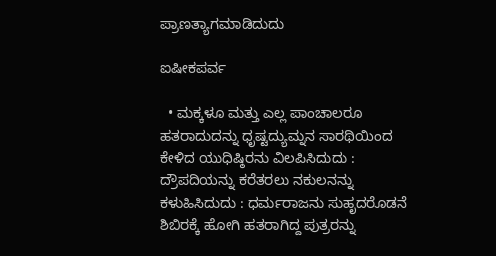ಪ್ರಾಣತ್ಯಾಗಮಾಡಿದುದು

ಐಷೀಕಪರ್ವ

  • ಮಕ್ಕಳೂ ಮತ್ತು ಎಲ್ಲ ಪಾಂಚಾಲರೂ ಹತರಾದುದನ್ನು ಧೃಷ್ಟದ್ಯುಮ್ನನ ಸಾರಥಿಯಿಂದ ಕೇಳಿದ ಯುಧಿಷ್ಠಿರನು ವಿಲಪಿಸಿದುದು : ದ್ರೌಪದಿಯನ್ನು ಕರೆತರಲು ನಕುಲನನ್ನು ಕಳುಹಿಸಿದುದು : ಧರ್ಮರಾಜನು ಸುಹೃದರೊಡನೆ ಶಿಬಿರಕ್ಕೆ ಹೋಗಿ ಹತರಾಗಿದ್ದ ಪುತ್ರರನ್ನು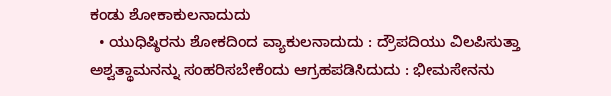ಕಂಡು ಶೋಕಾಕುಲನಾದುದು
  • ಯುಧಿಷ್ಠಿರನು ಶೋಕದಿಂದ ವ್ಯಾಕುಲನಾದುದು : ದ್ರೌಪದಿಯು ವಿಲಪಿಸುತ್ತಾ ಅಶ್ವತ್ಥಾಮನನ್ನು ಸಂಹರಿಸಬೇಕೆಂದು ಆಗ್ರಹಪಡಿಸಿದುದು : ಭೀಮಸೇನನು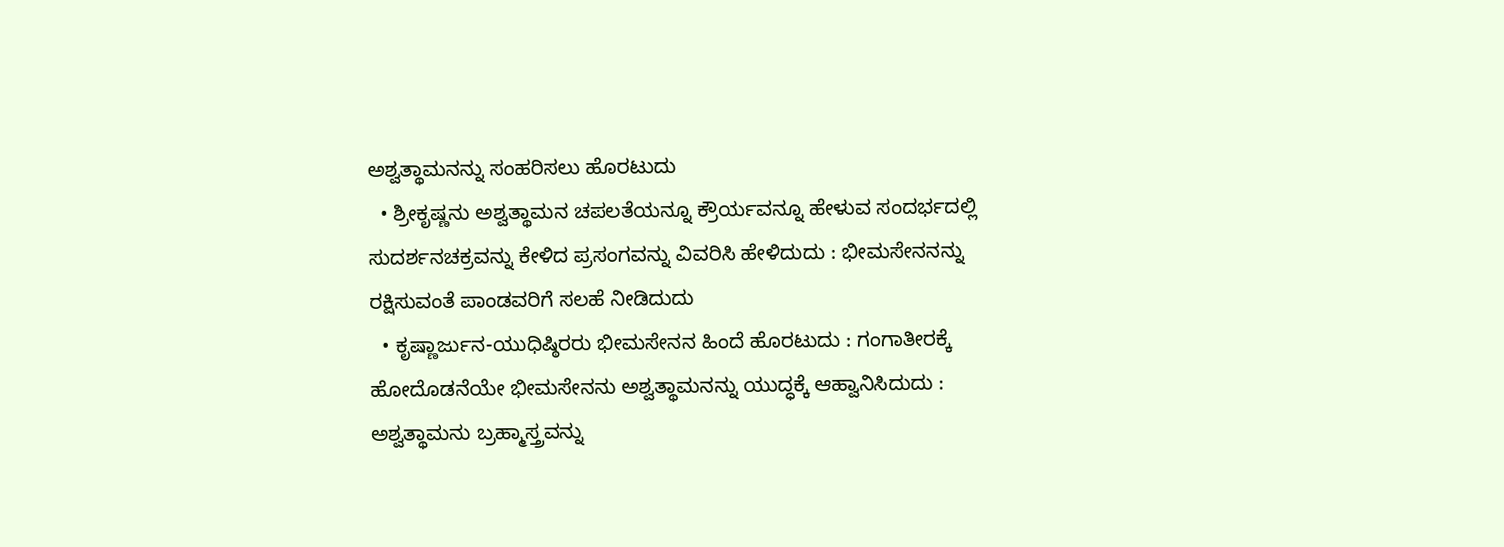ಅಶ್ವತ್ಥಾಮನನ್ನು ಸಂಹರಿಸಲು ಹೊರಟುದು
  • ಶ್ರೀಕೃಷ್ಣನು ಅಶ್ವತ್ಥಾಮನ ಚಪಲತೆಯನ್ನೂ ಕ್ರೌರ್ಯವನ್ನೂ ಹೇಳುವ ಸಂದರ್ಭದಲ್ಲಿ ಸುದರ್ಶನಚಕ್ರವನ್ನು ಕೇಳಿದ ಪ್ರಸಂಗವನ್ನು ವಿವರಿಸಿ ಹೇಳಿದುದು : ಭೀಮಸೇನನನ್ನು ರಕ್ಷಿಸುವಂತೆ ಪಾಂಡವರಿಗೆ ಸಲಹೆ ನೀಡಿದುದು
  • ಕೃಷ್ಣಾರ್ಜುನ-ಯುಧಿಷ್ಠಿರರು ಭೀಮಸೇನನ ಹಿಂದೆ ಹೊರಟುದು : ಗಂಗಾತೀರಕ್ಕೆ ಹೋದೊಡನೆಯೇ ಭೀಮಸೇನನು ಅಶ್ವತ್ಥಾಮನನ್ನು ಯುದ್ಧಕ್ಕೆ ಆಹ್ವಾನಿಸಿದುದು : ಅಶ್ವತ್ಥಾಮನು ಬ್ರಹ್ಮಾಸ್ತ್ರವನ್ನು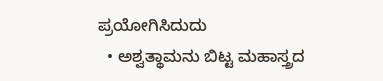ಪ್ರಯೋಗಿಸಿದುದು
  • ಅಶ್ವತ್ಥಾಮನು ಬಿಟ್ಟ ಮಹಾಸ್ತ್ರದ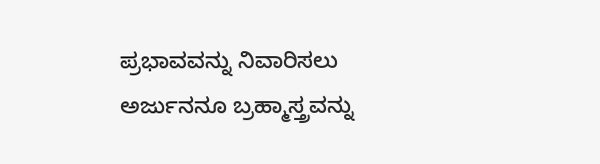ಪ್ರಭಾವವನ್ನು ನಿವಾರಿಸಲು ಅರ್ಜುನನೂ ಬ್ರಹ್ಮಾಸ್ತ್ರವನ್ನು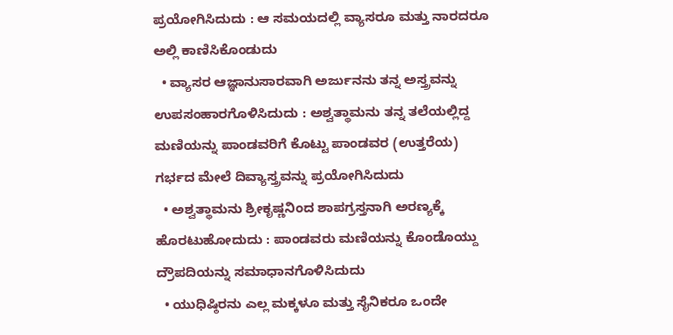ಪ್ರಯೋಗಿಸಿದುದು : ಆ ಸಮಯದಲ್ಲಿ ವ್ಯಾಸರೂ ಮತ್ತು ನಾರದರೂ ಅಲ್ಲಿ ಕಾಣಿಸಿಕೊಂಡುದು
  • ವ್ಯಾಸರ ಆಜ್ಞಾನುಸಾರವಾಗಿ ಅರ್ಜುನನು ತನ್ನ ಅಸ್ತ್ರವನ್ನು ಉಪಸಂಹಾರಗೊಳಿಸಿದುದು : ಅಶ್ವತ್ಥಾಮನು ತನ್ನ ತಲೆಯಲ್ಲಿದ್ದ ಮಣಿಯನ್ನು ಪಾಂಡವರಿಗೆ ಕೊಟ್ಟು ಪಾಂಡವರ (ಉತ್ತರೆಯ) ಗರ್ಭದ ಮೇಲೆ ದಿವ್ಯಾಸ್ತ್ರವನ್ನು ಪ್ರಯೋಗಿಸಿದುದು
  • ಅಶ್ವತ್ಥಾಮನು ಶ್ರೀಕೃಷ್ಣನಿಂದ ಶಾಪಗ್ರಸ್ತನಾಗಿ ಅರಣ್ಯಕ್ಕೆ ಹೊರಟುಹೋದುದು : ಪಾಂಡವರು ಮಣಿಯನ್ನು ಕೊಂಡೊಯ್ದು ದ್ರೌಪದಿಯನ್ನು ಸಮಾಧಾನಗೊಳಿಸಿದುದು
  • ಯುಧಿಷ್ಠಿರನು ಎಲ್ಲ ಮಕ್ಕಳೂ ಮತ್ತು ಸೈನಿಕರೂ ಒಂದೇ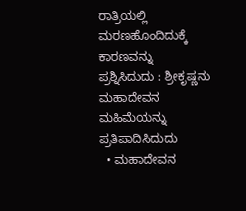ರಾತ್ರಿಯಲ್ಲಿ ಮರಣಹೊಂದಿದುಕ್ಕೆ ಕಾರಣವನ್ನು ಪ್ರಶ್ನಿಸಿದುದು : ಶ್ರೀಕೃಷ್ಣನು ಮಹಾದೇವನ ಮಹಿಮೆಯನ್ನು ಪ್ರತಿಪಾದಿಸಿದುದು
  • ಮಹಾದೇವನ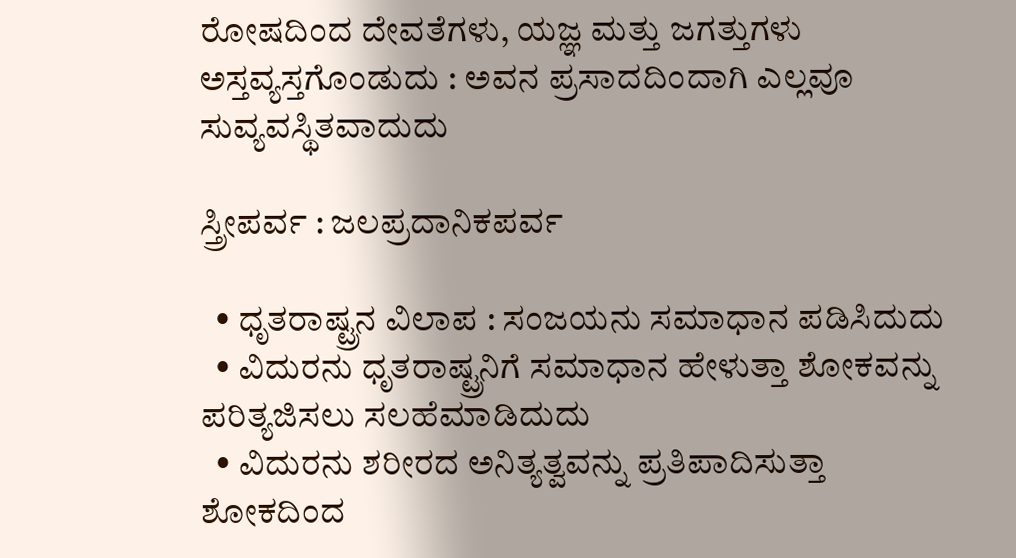ರೋಷದಿಂದ ದೇವತೆಗಳು, ಯಜ್ಞ ಮತ್ತು ಜಗತ್ತುಗಳು ಅಸ್ತವ್ಯಸ್ತಗೊಂಡುದು : ಅವನ ಪ್ರಸಾದದಿಂದಾಗಿ ಎಲ್ಲವೂ ಸುವ್ಯವಸ್ಥಿತವಾದುದು

ಸ್ತ್ರೀಪರ್ವ : ಜಲಪ್ರದಾನಿಕಪರ್ವ

  • ಧೃತರಾಷ್ಟ್ರನ ವಿಲಾಪ : ಸಂಜಯನು ಸಮಾಧಾನ ಪಡಿಸಿದುದು
  • ವಿದುರನು ಧೃತರಾಷ್ಟ್ರನಿಗೆ ಸಮಾಧಾನ ಹೇಳುತ್ತಾ ಶೋಕವನ್ನು ಪರಿತ್ಯಜಿಸಲು ಸಲಹೆಮಾಡಿದುದು
  • ವಿದುರನು ಶರೀರದ ಅನಿತ್ಯತ್ವವನ್ನು ಪ್ರತಿಪಾದಿಸುತ್ತಾ ಶೋಕದಿಂದ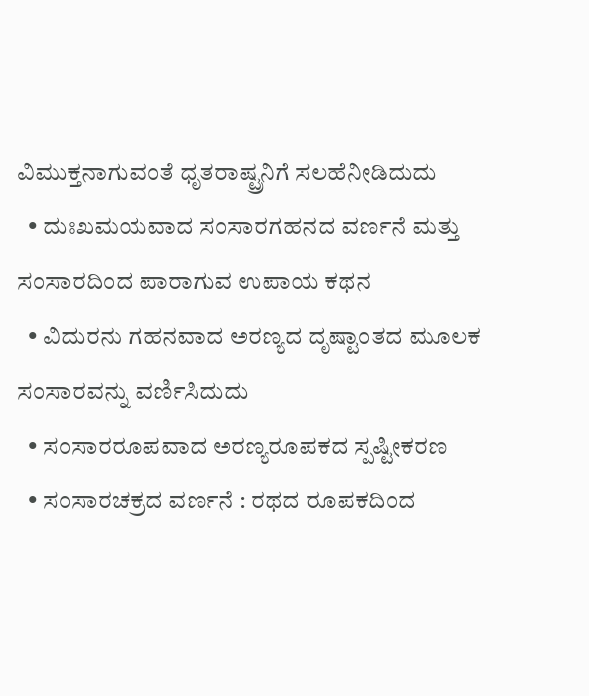ವಿಮುಕ್ತನಾಗುವಂತೆ ಧೃತರಾಷ್ಟ್ರನಿಗೆ ಸಲಹೆನೀಡಿದುದು
  • ದುಃಖಮಯವಾದ ಸಂಸಾರಗಹನದ ವರ್ಣನೆ ಮತ್ತು ಸಂಸಾರದಿಂದ ಪಾರಾಗುವ ಉಪಾಯ ಕಥನ
  • ವಿದುರನು ಗಹನವಾದ ಅರಣ್ಯದ ದೃಷ್ಟಾಂತದ ಮೂಲಕ ಸಂಸಾರವನ್ನು ವರ್ಣಿಸಿದುದು
  • ಸಂಸಾರರೂಪವಾದ ಅರಣ್ಯರೂಪಕದ ಸ್ಪಷ್ಟೀಕರಣ
  • ಸಂಸಾರಚಕ್ರದ ವರ್ಣನೆ : ರಥದ ರೂಪಕದಿಂದ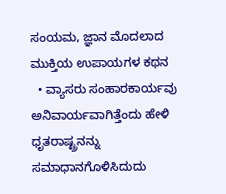ಸಂಯಮ, ಜ್ಞಾನ ಮೊದಲಾದ ಮುಕ್ತಿಯ ಉಪಾಯಗಳ ಕಥನ
  • ವ್ಯಾಸರು ಸಂಹಾರಕಾರ್ಯವು ಅನಿವಾರ್ಯವಾಗಿತ್ತೆಂದು ಹೇಳಿ ಧೃತರಾಷ್ಟ್ರನನ್ನು ಸಮಾಧಾನಗೊಳಿಸಿದುದು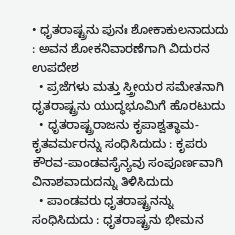• ಧೃತರಾಷ್ಟ್ರನು ಪುನಃ ಶೋಕಾಕುಲನಾದುದು : ಅವನ ಶೋಕನಿವಾರಣೆಗಾಗಿ ವಿದುರನ ಉಪದೇಶ
  • ಪ್ರಜೆಗಳು ಮತ್ತು ಸ್ತ್ರೀಯರ ಸಮೇತನಾಗಿ ಧೃತರಾಷ್ಟ್ರನು ಯುದ್ಧಭೂಮಿಗೆ ಹೊರಟುದು
  • ಧೃತರಾಷ್ಟ್ರರಾಜನು ಕೃಪಾಶ್ವತ್ಥಾಮ-ಕೃತವರ್ಮರನ್ನು ಸಂಧಿಸಿದುದು : ಕೃಪರು ಕೌರವ-ಪಾಂಡವಸೈನ್ಯವು ಸಂಪೂರ್ಣವಾಗಿ ವಿನಾಶವಾದುದನ್ನು ತಿಳಿಸಿದುದು
  • ಪಾಂಡವರು ಧೃತರಾಷ್ಟ್ರನನ್ನು ಸಂಧಿಸಿದುದು : ಧೃತರಾಷ್ಟ್ರನು ಭೀಮನ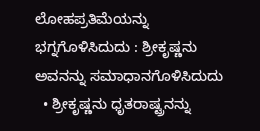ಲೋಹಪ್ರತಿಮೆಯನ್ನು ಭಗ್ನಗೊಳಿಸಿದುದು : ಶ್ರೀಕೃಷ್ಣನು ಅವನನ್ನು ಸಮಾಧಾನಗೊಳಿಸಿದುದು
  • ಶ್ರೀಕೃಷ್ಣನು ಧೃತರಾಷ್ಟ್ರನನ್ನು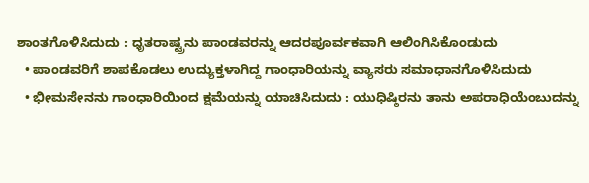ಶಾಂತಗೊಳಿಸಿದುದು : ಧೃತರಾಷ್ಟ್ರನು ಪಾಂಡವರನ್ನು ಆದರಪೂರ್ವಕವಾಗಿ ಆಲಿಂಗಿಸಿಕೊಂಡುದು
  • ಪಾಂಡವರಿಗೆ ಶಾಪಕೊಡಲು ಉದ್ಯುಕ್ತಳಾಗಿದ್ದ ಗಾಂಧಾರಿಯನ್ನು ವ್ಯಾಸರು ಸಮಾಧಾನಗೊಳಿಸಿದುದು
  • ಭೀಮಸೇನನು ಗಾಂಧಾರಿಯಿಂದ ಕ್ಷಮೆಯನ್ನು ಯಾಚಿಸಿದುದು : ಯುಧಿಷ್ಠಿರನು ತಾನು ಅಪರಾಧಿಯೆಂಬುದನ್ನು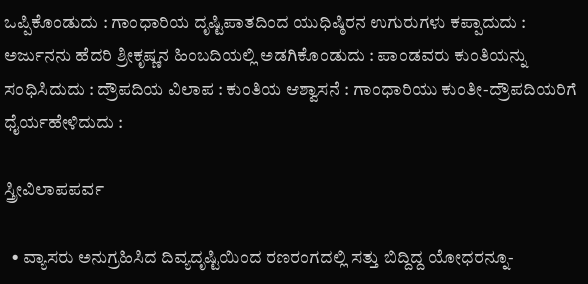ಒಪ್ಪಿಕೊಂಡುದು : ಗಾಂಧಾರಿಯ ದೃಷ್ಟಿಪಾತದಿಂದ ಯುಧಿಷ್ಠಿರನ ಉಗುರುಗಳು ಕಪ್ಪಾದುದು : ಅರ್ಜುನನು ಹೆದರಿ ಶ್ರೀಕೃಷ್ಣನ ಹಿಂಬದಿಯಲ್ಲಿ ಅಡಗಿಕೊಂಡುದು : ಪಾಂಡವರು ಕುಂತಿಯನ್ನು ಸಂಧಿಸಿದುದು : ದ್ರೌಪದಿಯ ವಿಲಾಪ : ಕುಂತಿಯ ಆಶ್ವಾಸನೆ : ಗಾಂಧಾರಿಯು ಕುಂತೀ-ದ್ರೌಪದಿಯರಿಗೆ ಧೈರ್ಯಹೇಳಿದುದು :

ಸ್ತ್ರೀವಿಲಾಪಪರ್ವ

  • ವ್ಯಾಸರು ಅನುಗ್ರಹಿಸಿದ ದಿವ್ಯದೃಷ್ಟಿಯಿಂದ ರಣರಂಗದಲ್ಲಿ ಸತ್ತು ಬಿದ್ದಿದ್ದ ಯೋಧರನ್ನೂ-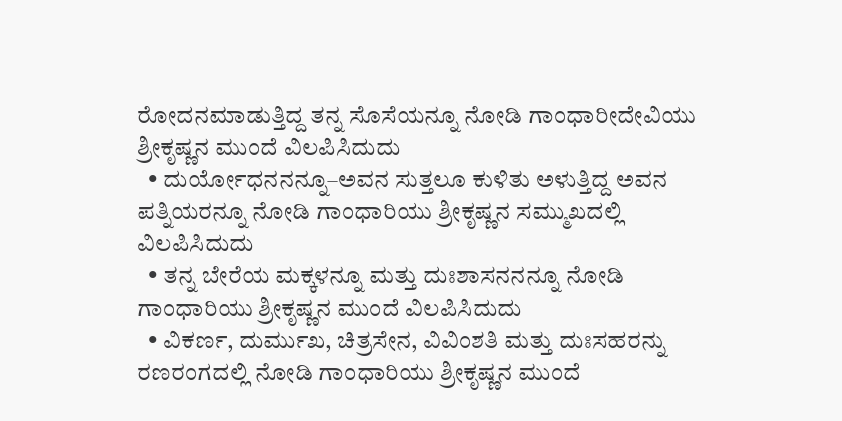ರೋದನಮಾಡುತ್ತಿದ್ದ ತನ್ನ ಸೊಸೆಯನ್ನೂ ನೋಡಿ ಗಾಂಧಾರೀದೇವಿಯು ಶ್ರೀಕೃಷ್ಣನ ಮುಂದೆ ವಿಲಪಿಸಿದುದು
  • ದುರ್ಯೋಧನನನ್ನೂ–ಅವನ ಸುತ್ತಲೂ ಕುಳಿತು ಅಳುತ್ತಿದ್ದ ಅವನ ಪತ್ನಿಯರನ್ನೂ ನೋಡಿ ಗಾಂಧಾರಿಯು ಶ್ರೀಕೃಷ್ಣನ ಸಮ್ಮುಖದಲ್ಲಿ ವಿಲಪಿಸಿದುದು
  • ತನ್ನ ಬೇರೆಯ ಮಕ್ಕಳನ್ನೂ ಮತ್ತು ದುಃಶಾಸನನನ್ನೂ ನೋಡಿ ಗಾಂಧಾರಿಯು ಶ್ರೀಕೃಷ್ಣನ ಮುಂದೆ ವಿಲಪಿಸಿದುದು
  • ವಿಕರ್ಣ, ದುರ್ಮುಖ, ಚಿತ್ರಸೇನ, ವಿವಿಂಶತಿ ಮತ್ತು ದುಃಸಹರನ್ನು ರಣರಂಗದಲ್ಲಿ ನೋಡಿ ಗಾಂಧಾರಿಯು ಶ್ರೀಕೃಷ್ಣನ ಮುಂದೆ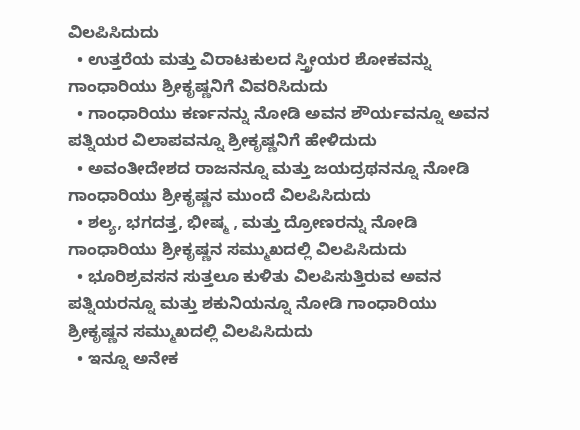ವಿಲಪಿಸಿದುದು
  • ಉತ್ತರೆಯ ಮತ್ತು ವಿರಾಟಕುಲದ ಸ್ತ್ರೀಯರ ಶೋಕವನ್ನು ಗಾಂಧಾರಿಯು ಶ್ರೀಕೃಷ್ಣನಿಗೆ ವಿವರಿಸಿದುದು
  • ಗಾಂಧಾರಿಯು ಕರ್ಣನನ್ನು ನೋಡಿ ಅವನ ಶೌರ್ಯವನ್ನೂ ಅವನ ಪತ್ನಿಯರ ವಿಲಾಪವನ್ನೂ ಶ್ರೀಕೃಷ್ಣನಿಗೆ ಹೇಳಿದುದು
  • ಅವಂತೀದೇಶದ ರಾಜನನ್ನೂ ಮತ್ತು ಜಯದ್ರಥನನ್ನೂ ನೋಡಿ ಗಾಂಧಾರಿಯು ಶ್ರೀಕೃಷ್ಣನ ಮುಂದೆ ವಿಲಪಿಸಿದುದು
  • ಶಲ್ಯ, ಭಗದತ್ತ, ಭೀಷ್ಮ , ಮತ್ತು ದ್ರೋಣರನ್ನು ನೋಡಿ ಗಾಂಧಾರಿಯು ಶ್ರೀಕೃಷ್ಣನ ಸಮ್ಮುಖದಲ್ಲಿ ವಿಲಪಿಸಿದುದು
  • ಭೂರಿಶ್ರವಸನ ಸುತ್ತಲೂ ಕುಳಿತು ವಿಲಪಿಸುತ್ತಿರುವ ಅವನ ಪತ್ನಿಯರನ್ನೂ ಮತ್ತು ಶಕುನಿಯನ್ನೂ ನೋಡಿ ಗಾಂಧಾರಿಯು ಶ್ರೀಕೃಷ್ಣನ ಸಮ್ಮುಖದಲ್ಲಿ ವಿಲಪಿಸಿದುದು
  • ಇನ್ನೂ ಅನೇಕ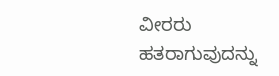ವೀರರು ಹತರಾಗುವುದನ್ನು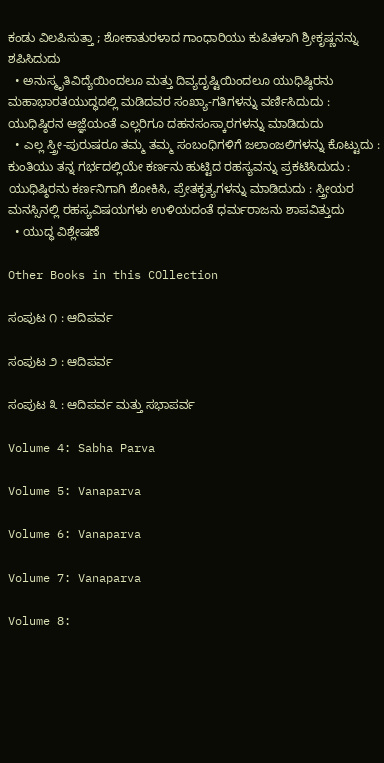ಕಂಡು ವಿಲಪಿಸುತ್ತಾ ; ಶೋಕಾತುರಳಾದ ಗಾಂಧಾರಿಯು ಕುಪಿತಳಾಗಿ ಶ್ರೀಕೃಷ್ಣನನ್ನು ಶಪಿಸಿದುದು
  • ಅನುಸ್ಮೃತಿವಿದ್ಯೆಯಿಂದಲೂ ಮತ್ತು ದಿವ್ಯದೃಷ್ಟಿಯಿಂದಲೂ ಯುಧಿಷ್ಠಿರನು ಮಹಾಭಾರತಯುದ್ಧದಲ್ಲಿ ಮಡಿದವರ ಸಂಖ್ಯಾ-ಗತಿಗಳನ್ನು ವರ್ಣಿಸಿದುದು : ಯುಧಿಷ್ಠಿರನ ಆಜ್ಞೆಯಂತೆ ಎಲ್ಲರಿಗೂ ದಹನಸಂಸ್ಕಾರಗಳನ್ನು ಮಾಡಿದುದು
  • ಎಲ್ಲ ಸ್ತ್ರೀ-ಪುರುಷರೂ ತಮ್ಮ ತಮ್ಮ ಸಂಬಂಧಿಗಳಿಗೆ ಜಲಾಂಜಲಿಗಳನ್ನು ಕೊಟ್ಟುದು : ಕುಂತಿಯು ತನ್ನ ಗರ್ಭದಲ್ಲಿಯೇ ಕರ್ಣನು ಹುಟ್ಟಿದ ರಹಸ್ಯವನ್ನು ಪ್ರಕಟಿಸಿದುದು : ಯುಧಿಷ್ಠಿರನು ಕರ್ಣನಿಗಾಗಿ ಶೋಕಿಸಿ, ಪ್ರೇತಕೃತ್ಯಗಳನ್ನು ಮಾಡಿದುದು : ಸ್ತ್ರೀಯರ ಮನಸ್ಸಿನಲ್ಲಿ ರಹಸ್ಯವಿಷಯಗಳು ಉಳಿಯದಂತೆ ಧರ್ಮರಾಜನು ಶಾಪವಿತ್ತುದು
  • ಯುದ್ಧ ವಿಶ್ಲೇಷಣೆ

Other Books in this COllection

ಸಂಪುಟ ೧ : ಆದಿಪರ್ವ

ಸಂಪುಟ ೨ : ಆದಿಪರ್ವ

ಸಂಪುಟ ೩ : ಆದಿಪರ್ವ ಮತ್ತು ಸಭಾಪರ್ವ

Volume 4: Sabha Parva

Volume 5: Vanaparva

Volume 6: Vanaparva

Volume 7: Vanaparva

Volume 8: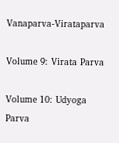Vanaparva-Virataparva

Volume 9: Virata Parva

Volume 10: Udyoga Parva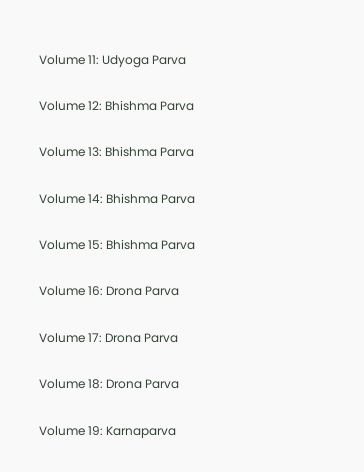Volume 11: Udyoga Parva

Volume 12: Bhishma Parva

Volume 13: Bhishma Parva

Volume 14: Bhishma Parva

Volume 15: Bhishma Parva

Volume 16: Drona Parva

Volume 17: Drona Parva

Volume 18: Drona Parva

Volume 19: Karnaparva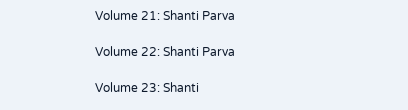Volume 21: Shanti Parva

Volume 22: Shanti Parva

Volume 23: Shanti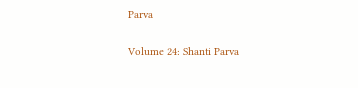Parva

Volume 24: Shanti Parva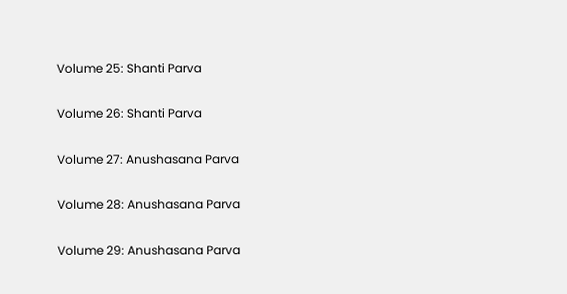Volume 25: Shanti Parva

Volume 26: Shanti Parva

Volume 27: Anushasana Parva

Volume 28: Anushasana Parva

Volume 29: Anushasana Parva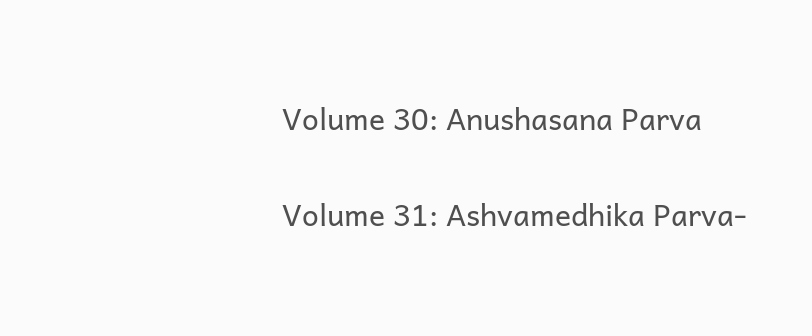Volume 30: Anushasana Parva

Volume 31: Ashvamedhika Parva-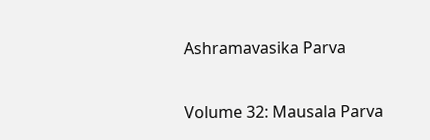Ashramavasika Parva

Volume 32: Mausala Parva